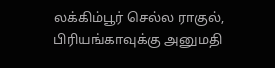லக்கிம்பூர் செல்ல ராகுல், பிரியங்காவுக்கு அனுமதி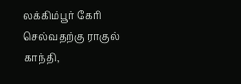லக்கிம்பூர் கேரி செல்வதற்கு ராகுல் காந்தி,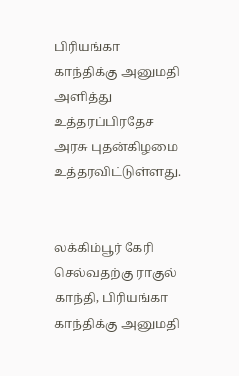பிரியங்கா காந்திக்கு அனுமதி அளித்து உத்தரப்பிரதேச அரசு புதன்கிழமை உத்தரவிட்டுள்ளது.


லக்கிம்பூர் கேரி செல்வதற்கு ராகுல் காந்தி, பிரியங்கா காந்திக்கு அனுமதி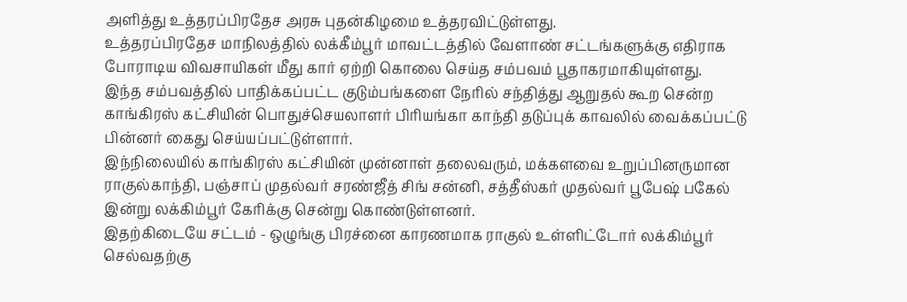அளித்து உத்தரப்பிரதேச அரசு புதன்கிழமை உத்தரவிட்டுள்ளது.
உத்தரப்பிரதேச மாநிலத்தில் லக்கீம்பூர் மாவட்டத்தில் வேளாண் சட்டங்களுக்கு எதிராக போராடிய விவசாயிகள் மீது கார் ஏற்றி கொலை செய்த சம்பவம் பூதாகரமாகியுள்ளது.
இந்த சம்பவத்தில் பாதிக்கப்பட்ட குடும்பங்களை நேரில் சந்தித்து ஆறுதல் கூற சென்ற காங்கிரஸ் கட்சியின் பொதுச்செயலாளர் பிரியங்கா காந்தி தடுப்புக் காவலில் வைக்கப்பட்டு பின்னர் கைது செய்யப்பட்டுள்ளார்.
இந்நிலையில் காங்கிரஸ் கட்சியின் முன்னாள் தலைவரும், மக்களவை உறுப்பினருமான ராகுல்காந்தி, பஞ்சாப் முதல்வர் சரண்ஜீத் சிங் சன்னி, சத்தீஸ்கர் முதல்வர் பூபேஷ் பகேல் இன்று லக்கிம்பூர் கேரிக்கு சென்று கொண்டுள்ளனர்.
இதற்கிடையே சட்டம் - ஒழுங்கு பிரச்னை காரணமாக ராகுல் உள்ளிட்டோர் லக்கிம்பூர் செல்வதற்கு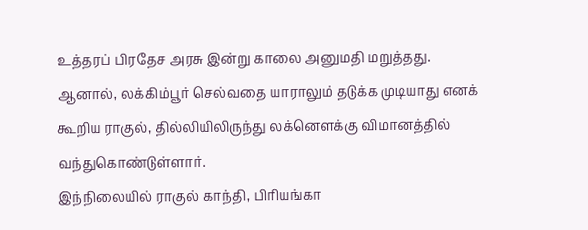உத்தரப் பிரதேச அரசு இன்று காலை அனுமதி மறுத்தது.
ஆனால், லக்கிம்பூர் செல்வதை யாராலும் தடுக்க முடியாது எனக் கூறிய ராகுல், தில்லியிலிருந்து லக்னெளக்கு விமானத்தில் வந்துகொண்டுள்ளார்.
இந்நிலையில் ராகுல் காந்தி, பிரியங்கா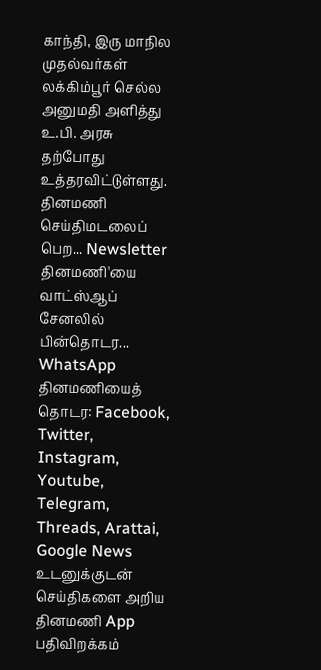காந்தி, இரு மாநில முதல்வர்கள் லக்கிம்பூர் செல்ல அனுமதி அளித்து உ.பி. அரசு தற்போது உத்தரவிட்டுள்ளது.
தினமணி செய்திமடலைப் பெற... Newsletter
தினமணி'யை வாட்ஸ்ஆப் சேனலில் பின்தொடர... WhatsApp
தினமணியைத் தொடர: Facebook, Twitter, Instagram, Youtube, Telegram, Threads, Arattai, Google News
உடனுக்குடன் செய்திகளை அறிய தினமணி App பதிவிறக்கம்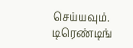செய்யவும்.
டிரெண்டிங்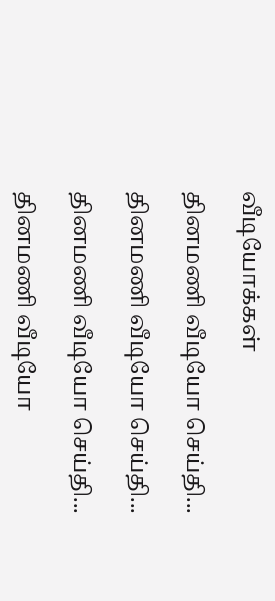வீடியோக்கள்

தினமணி வீடியோ செய்தி...

தினமணி வீடியோ செய்தி...

தினமணி வீடியோ செய்தி...

தினமணி வீடியோ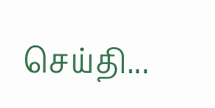செய்தி...